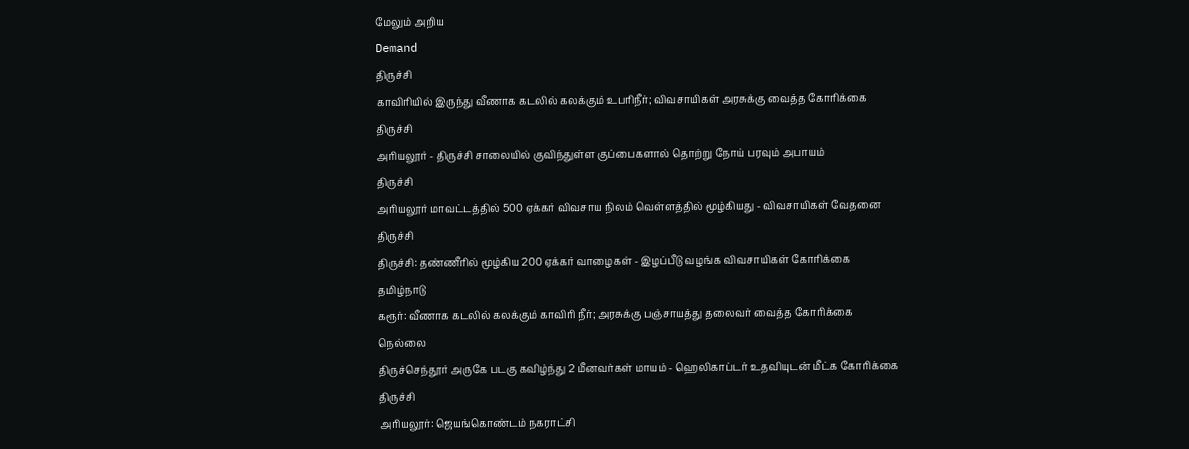மேலும் அறிய
Demand
திருச்சி
காவிரியில் இருந்து வீணாக கடலில் கலக்கும் உபரிநீர்; விவசாயிகள் அரசுக்கு வைத்த கோரிக்கை
திருச்சி
அரியலூர் - திருச்சி சாலையில் குவிந்துள்ள குப்பைகளால் தொற்று நோய் பரவும் அபாயம்
திருச்சி
அரியலூர் மாவட்டத்தில் 500 ஏக்கர் விவசாய நிலம் வெள்ளத்தில் மூழ்கியது - விவசாயிகள் வேதனை
திருச்சி
திருச்சி: தண்ணீரில் மூழ்கிய 200 ஏக்கர் வாழைகள் - இழப்பீடு வழங்க விவசாயிகள் கோரிக்கை
தமிழ்நாடு
கரூர்: வீணாக கடலில் கலக்கும் காவிரி நீர்; அரசுக்கு பஞ்சாயத்து தலைவர் வைத்த கோரிக்கை
நெல்லை
திருச்செந்தூர் அருகே படகு கவிழ்ந்து 2 மீனவர்கள் மாயம் - ஹெலிகாப்டர் உதவியுடன் மீட்க கோரிக்கை
திருச்சி
அரியலூர்: ஜெயங்கொண்டம் நகராட்சி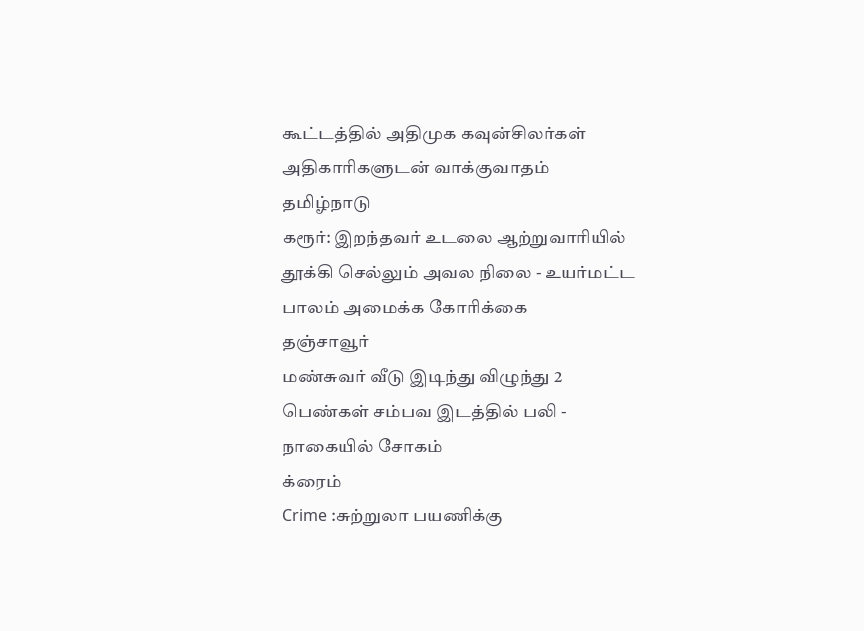கூட்டத்தில் அதிமுக கவுன்சிலர்கள் அதிகாரிகளுடன் வாக்குவாதம்
தமிழ்நாடு
கரூர்: இறந்தவர் உடலை ஆற்றுவாரியில் தூக்கி செல்லும் அவல நிலை - உயர்மட்ட பாலம் அமைக்க கோரிக்கை
தஞ்சாவூர்
மண்சுவர் வீடு இடிந்து விழுந்து 2 பெண்கள் சம்பவ இடத்தில் பலி - நாகையில் சோகம்
க்ரைம்
Crime :சுற்றுலா பயணிக்கு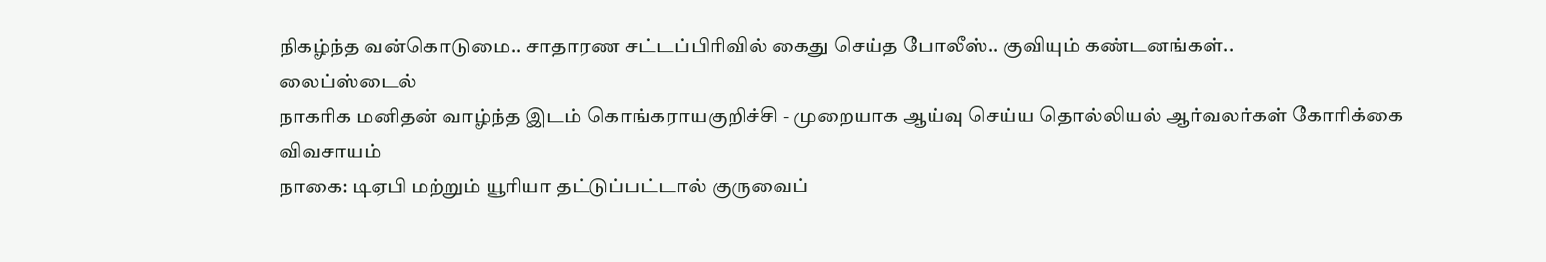நிகழ்ந்த வன்கொடுமை.. சாதாரண சட்டப்பிரிவில் கைது செய்த போலீஸ்.. குவியும் கண்டனங்கள்..
லைப்ஸ்டைல்
நாகரிக மனிதன் வாழ்ந்த இடம் கொங்கராயகுறிச்சி - முறையாக ஆய்வு செய்ய தொல்லியல் ஆர்வலர்கள் கோரிக்கை
விவசாயம்
நாகை: டிஏபி மற்றும் யூரியா தட்டுப்பட்டால் குருவைப்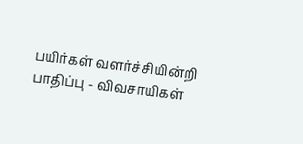பயிர்கள் வளர்ச்சியின்றி பாதிப்பு - விவசாயிகள்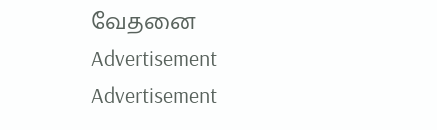வேதனை
Advertisement
Advertisement